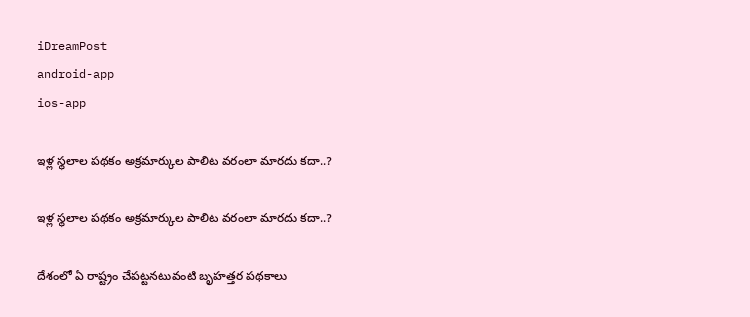iDreamPost
android-app
ios-app

ఇళ్ల స్థలాల పథకం అక్రమార్కుల పాలిట వరంలా మారదు కదా..?

ఇళ్ల స్థలాల పథకం అక్రమార్కుల పాలిట వరంలా మారదు కదా..?

దేశంలో ఏ రాష్ట్రం చేపట్టనటువంటి బృహత్తర పథకాలు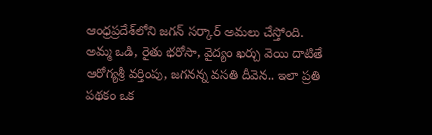ఆంధ్రప్రదేశ్‌లోని జగన్‌ సర్కార్‌ అమలు చేస్తోంది. అమ్మ ఒడి, రైతు భరోసా, వైద్యం ఖర్చు వెయి దాటితే ఆరోగ్యశ్రీ వర్తింపు, జగనన్న వసతి దీవెన.. ఇలా ప్రతి పథకం ఒక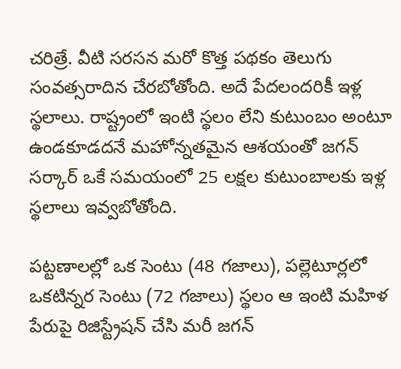చరిత్రే. వీటి సరసన మరో కొత్త పథకం తెలుగు సంవత్సరాదిన చేరబోతోంది. అదే పేదలందరికీ ఇళ్ల స్థలాలు. రాష్ట్రంలో ఇంటి స్థలం లేని కుటుంబం అంటూ ఉండకూడదనే మహోన్నతమైన ఆశయంతో జగన్‌ సర్కార్‌ ఒకే సమయంలో 25 లక్షల కుటుంబాలకు ఇళ్ల స్థలాలు ఇవ్వబోతోంది.

పట్టణాలల్లో ఒక సెంటు (48 గజాలు), పల్లెటూర్లలో ఒకటిన్నర సెంటు (72 గజాలు) స్థలం ఆ ఇంటి మహిళ పేరుపై రిజిస్ట్రేషన్‌ చేసి మరీ జగన్‌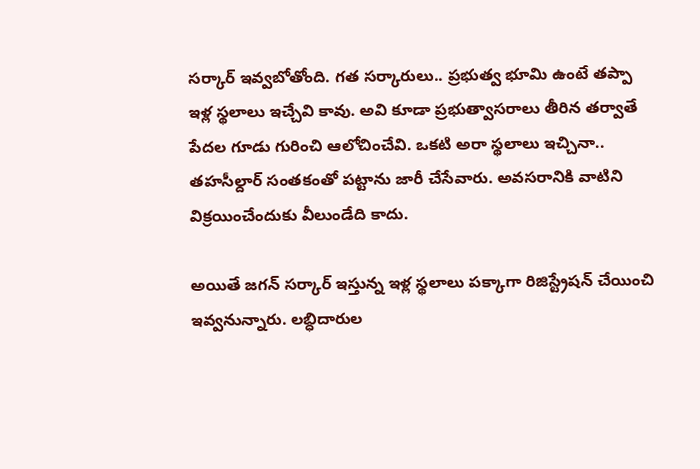సర్కార్‌ ఇవ్వబోతోంది. గత సర్కారులు.. ప్రభుత్వ భూమి ఉంటే తప్పా ఇళ్ల స్థలాలు ఇచ్చేవి కావు. అవి కూడా ప్రభుత్వాసరాలు తీరిన తర్వాతే పేదల గూడు గురించి ఆలోచించేవి. ఒకటి అరా స్థలాలు ఇచ్చినా.. తహసీల్దార్‌ సంతకంతో పట్టాను జారీ చేసేవారు. అవసరానికి వాటిని విక్రయించేందుకు వీలుండేది కాదు.

అయితే జగన్‌ సర్కార్‌ ఇస్తున్న ఇళ్ల స్థలాలు పక్కాగా రిజిస్ట్రేషన్‌ చేయించి ఇవ్వనున్నారు. లబ్ధిదారుల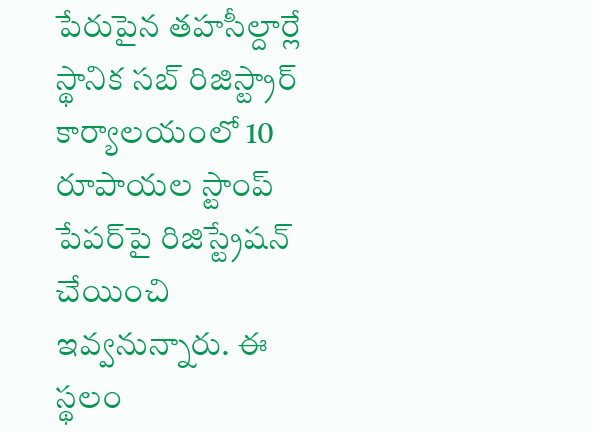పేరుపైన తహసీల్దార్లే స్థానిక సబ్‌ రిజిస్ట్రార్‌ కార్యాలయంలో 10 రూపాయల స్టాంప్‌ పేపర్‌పై రిజిస్ట్రేషన్‌ చేయించి ఇవ్వనున్నారు. ఈ స్థలం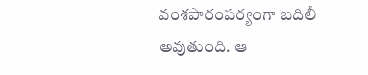వంశపారంపర్యంగా బదిలీ అవుతుంది. ఆ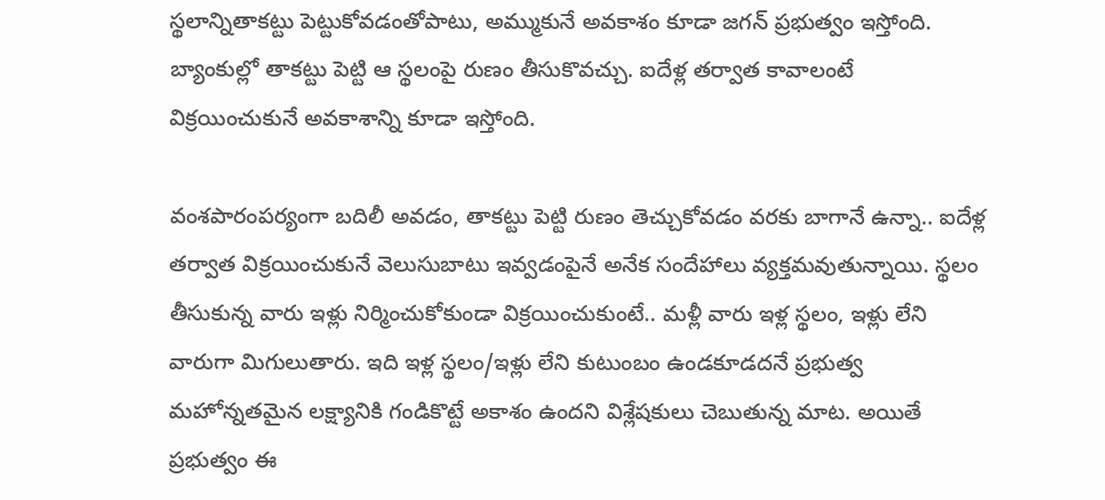స్థలాన్నితాకట్టు పెట్టుకోవడంతోపాటు, అమ్ముకునే అవకాశం కూడా జగన్‌ ప్రభుత్వం ఇస్తోంది. బ్యాంకుల్లో తాకట్టు పెట్టి ఆ స్థలంపై రుణం తీసుకొవచ్చు. ఐదేళ్ల తర్వాత కావాలంటే విక్రయించుకునే అవకాశాన్ని కూడా ఇస్తోంది.

వంశపారంపర్యంగా బదిలీ అవడం, తాకట్టు పెట్టి రుణం తెచ్చుకోవడం వరకు బాగానే ఉన్నా.. ఐదేళ్ల తర్వాత విక్రయించుకునే వెలుసుబాటు ఇవ్వడంపైనే అనేక సందేహాలు వ్యక్తమవుతున్నాయి. స్థలం తీసుకున్న వారు ఇళ్లు నిర్మించుకోకుండా విక్రయించుకుంటే.. మళ్లీ వారు ఇళ్ల స్థలం, ఇళ్లు లేని వారుగా మిగులుతారు. ఇది ఇళ్ల స్థలం/ఇళ్లు లేని కుటుంబం ఉండకూడదనే ప్రభుత్వ మహోన్నతమైన లక్ష్యానికి గండికొట్టే అకాశం ఉందని విశ్లేషకులు చెబుతున్న మాట. అయితే ప్రభుత్వం ఈ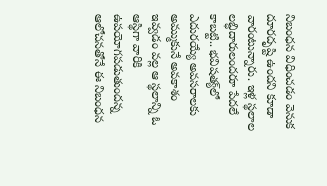నిబంధన విధించడం వెనుక దూరదృష్టి ఉందని కూడా వారంటున్నారు. ఇళ్ల స్థలాల లబ్ధిదారులందరూ పేదలే కాబట్టి.. భవిషత్య్‌లో ఎదురయ్యే అవసరాలకు అమ్ముకునే అవకాశం ఇవ్వడం వల్ల ఆ స్థలాన్ని ఓ ఆస్థిగా వారికి ఉపయోగపడుతుందన్న ఆలోచనతోనే ఈ నిబంధన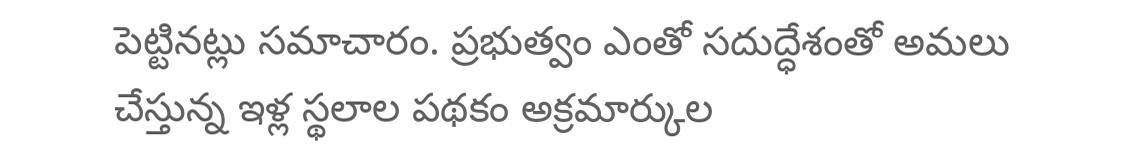పెట్టినట్లు సమాచారం. ప్రభుత్వం ఎంతో సదుద్ధేశంతో అమలు చేస్తున్న ఇళ్ల స్థలాల పథకం అక్రమార్కుల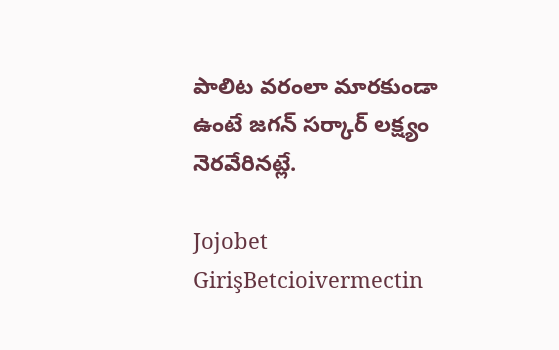పాలిట వరంలా మారకుండా ఉంటే జగన్‌ సర్కార్‌ లక్ష్యం నెరవేరినట్లే.

Jojobet GirişBetcioivermectin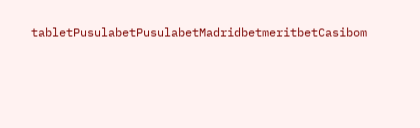tabletPusulabetPusulabetMadridbetmeritbetCasibom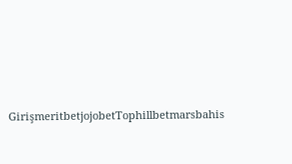GirişmeritbetjojobetTophillbetmarsbahis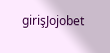girişJojobet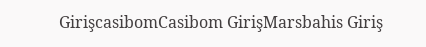GirişcasibomCasibom GirişMarsbahis Giriş